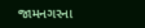જામનગરના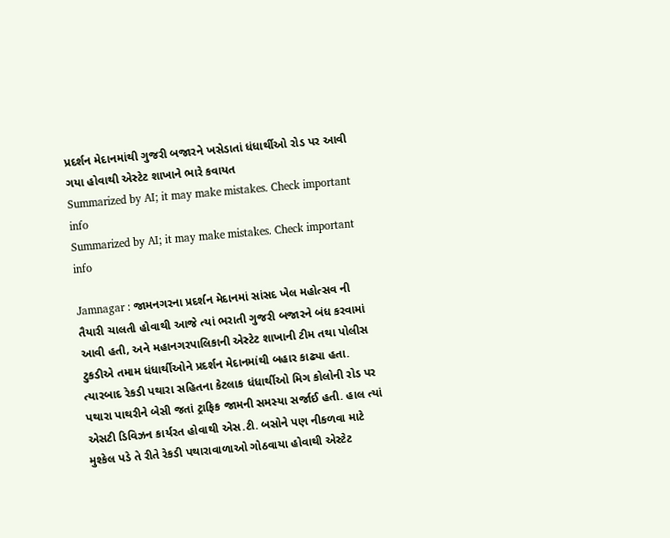પ્રદર્શન મેદાનમાંથી ગુજરી બજારને ખસેડાતાં ધંધાર્થીઓ રોડ પર આવી ગયા હોવાથી એસ્ટેટ શાખાને ભારે કવાયત
Summarized by AI; it may make mistakes. Check important info
Summarized by AI; it may make mistakes. Check important info

Jamnagar : જામનગરના પ્રદર્શન મેદાનમાં સાંસદ ખેલ મહોત્સવ ની તૈયારી ચાલતી હોવાથી આજે ત્યાં ભરાતી ગુજરી બજારને બંધ કરવામાં આવી હતી, અને મહાનગરપાલિકાની એસ્ટેટ શાખાની ટીમ તથા પોલીસ ટુકડીએ તમામ ધંધાર્થીઓને પ્રદર્શન મેદાનમાંથી બહાર કાઢ્યા હતા.
ત્યારબાદ રેકડી પથારા સહિતના કેટલાક ધંધાર્થીઓ મિગ કોલોની રોડ પર પથારા પાથરીને બેસી જતાં ટ્રાફિક જામની સમસ્યા સર્જાઈ હતી. હાલ ત્યાં એસટી ડિવિઝન કાર્યરત હોવાથી એસ.ટી. બસોને પણ નીકળવા માટે મુશ્કેલ પડે તે રીતે રેકડી પથારાવાળાઓ ગોઠવાયા હોવાથી એસ્ટેટ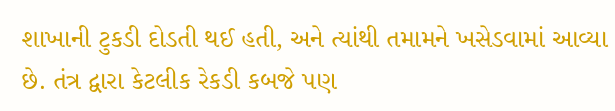શાખાની ટુકડી દોડતી થઈ હતી, અને ત્યાંથી તમામને ખસેડવામાં આવ્યા છે. તંત્ર દ્વારા કેટલીક રેકડી કબજે પણ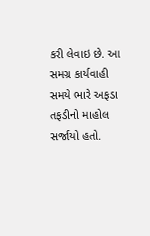કરી લેવાઇ છે. આ સમગ્ર કાર્યવાહી સમયે ભારે અફડા તફડીનો માહોલ સર્જાયો હતો.